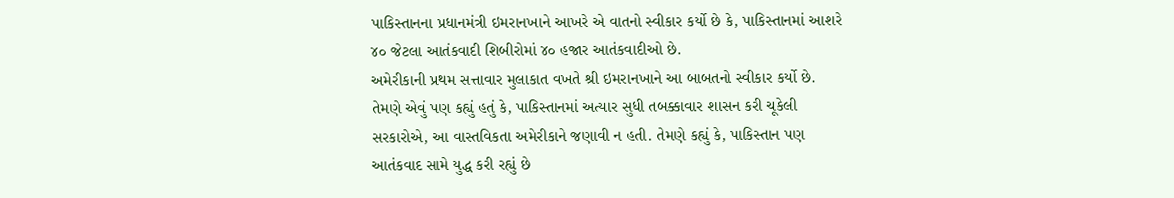પાકિસ્તાનના પ્રધાનમંત્રી ઇમરાનખાને આખરે એ વાતનો સ્વીકાર કર્યો છે કે, પાકિસ્તાનમાં આશરે ૪૦ જેટલા આતંકવાદી શિબીરોમાં ૪૦ હજાર આતંકવાદીઓ છે.
અમેરીકાની પ્રથમ સત્તાવાર મુલાકાત વખતે શ્રી ઇમરાનખાને આ બાબતનો સ્વીકાર કર્યો છે. તેમણે એવું પણ કહ્યું હતું કે, પાકિસ્તાનમાં અત્યાર સુધી તબક્કાવાર શાસન કરી ચૂકેલી સરકારોએ, આ વાસ્તવિકતા અમેરીકાને જણાવી ન હતી. તેમણે કહ્યું કે, પાકિસ્તાન પણ આતંકવાદ સામે યુદ્ધ કરી રહ્યું છે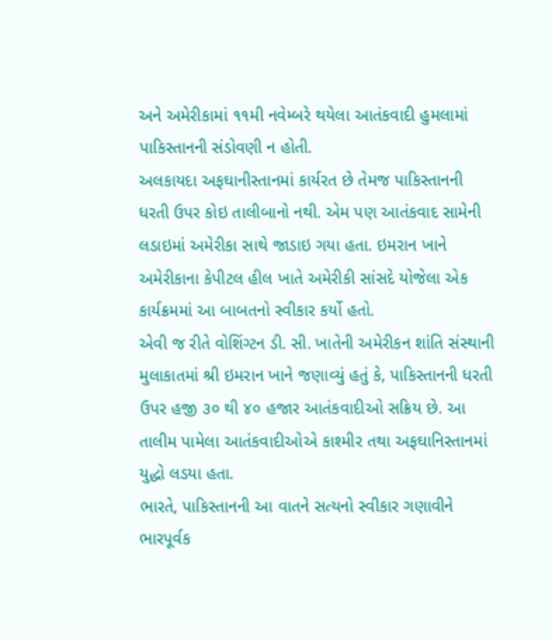અને અમેરીકામાં ૧૧મી નવેમ્બરે થયેલા આતંકવાદી હુમલામાં પાકિસ્તાનની સંડોવણી ન હોતી.
અલકાયદા અફઘાનીસ્તાનમાં કાર્યરત છે તેમજ પાકિસ્તાનની ધરતી ઉપર કોઇ તાલીબાનો નથી. એમ પણ આતંકવાદ સામેની લડાઇમાં અમેરીકા સાથે જાડાઇ ગયા હતા. ઇમરાન ખાને અમેરીકાના કેપીટલ હીલ ખાતે અમેરીકી સાંસદે યોજેલા એક કાર્યક્રમમાં આ બાબતનો સ્વીકાર કર્યો હતો.
એવી જ રીતે વોશિંગ્ટન ડી. સી. ખાતેની અમેરીકન શાંતિ સંસ્થાની મુલાકાતમાં શ્રી ઇમરાન ખાને જણાવ્યું હતું કે, પાકિસ્તાનની ધરતી ઉપર હજી ૩૦ થી ૪૦ હજાર આતંકવાદીઓ સક્રિય છે. આ તાલીમ પામેલા આતંકવાદીઓએ કાશ્મીર તથા અફઘાનિસ્તાનમાં યુદ્ધો લડયા હતા.
ભારતે, પાકિસ્તાનની આ વાતને સત્યનો સ્વીકાર ગણાવીને ભારપૂર્વક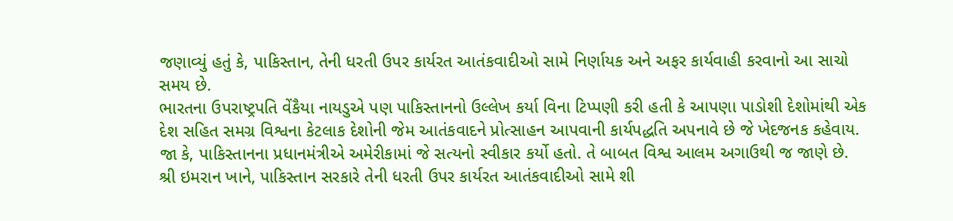જણાવ્યું હતું કે, પાકિસ્તાન, તેની ધરતી ઉપર કાર્યરત આતંકવાદીઓ સામે નિર્ણાયક અને અફર કાર્યવાહી કરવાનો આ સાચો સમય છે.
ભારતના ઉપરાષ્ટ્રપતિ વેંકૈયા નાયડુએ પણ પાકિસ્તાનનો ઉલ્લેખ કર્યા વિના ટિપ્પણી કરી હતી કે આપણા પાડોશી દેશોમાંથી એક દેશ સહિત સમગ્ર વિશ્વના કેટલાક દેશોની જેમ આતંકવાદને પ્રોત્સાહન આપવાની કાર્યપદ્ધતિ અપનાવે છે જે ખેદજનક કહેવાય. જા કે, પાકિસ્તાનના પ્રધાનમંત્રીએ અમેરીકામાં જે સત્યનો સ્વીકાર કર્યો હતો. તે બાબત વિશ્વ આલમ અગાઉથી જ જાણે છે.
શ્રી ઇમરાન ખાને, પાકિસ્તાન સરકારે તેની ધરતી ઉપર કાર્યરત આતંકવાદીઓ સામે શી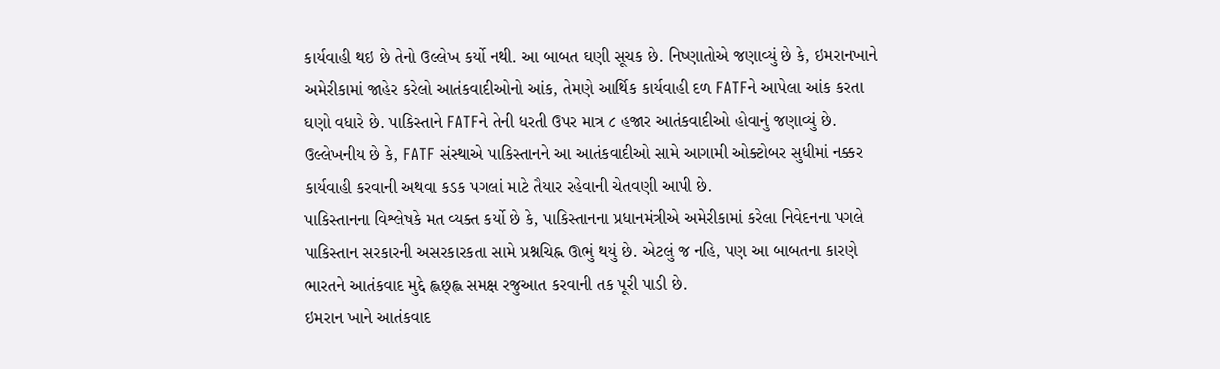કાર્યવાહી થઇ છે તેનો ઉલ્લેખ કર્યો નથી. આ બાબત ઘણી સૂચક છે. નિષ્ણાતોએ જણાવ્યું છે કે, ઇમરાનખાને અમેરીકામાં જાહેર કરેલો આતંકવાદીઓનો આંક, તેમણે આર્થિક કાર્યવાહી દળ FATFને આપેલા આંક કરતા ઘણો વધારે છે. પાકિસ્તાને FATFને તેની ધરતી ઉપર માત્ર ૮ હજાર આતંકવાદીઓ હોવાનું જણાવ્યું છે.
ઉલ્લેખનીય છે કે, FATF સંસ્થાએ પાકિસ્તાનને આ આતંકવાદીઓ સામે આગામી ઓક્ટોબર સુધીમાં નક્કર કાર્યવાહી કરવાની અથવા કડક પગલાં માટે તૈયાર રહેવાની ચેતવણી આપી છે.
પાકિસ્તાનના વિશ્લેષકે મત વ્યક્ત કર્યો છે કે, પાકિસ્તાનના પ્રધાનમંત્રીએ અમેરીકામાં કરેલા નિવેદનના પગલે પાકિસ્તાન સરકારની અસરકારકતા સામે પ્રશ્નચિહ્ન ઊભું થયું છે. એટલું જ નહિ, પણ આ બાબતના કારણે ભારતને આતંકવાદ મુદ્દે હ્લછ્હ્લ સમક્ષ રજુઆત કરવાની તક પૂરી પાડી છે.
ઇમરાન ખાને આતંકવાદ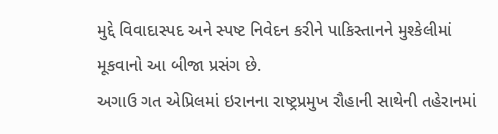મુદ્દે વિવાદાસ્પદ અને સ્પષ્ટ નિવેદન કરીને પાકિસ્તાનને મુશ્કેલીમાં મૂકવાનો આ બીજા પ્રસંગ છે.
અગાઉ ગત એપ્રિલમાં ઇરાનના રાષ્ટ્રપ્રમુખ રૌહાની સાથેની તહેરાનમાં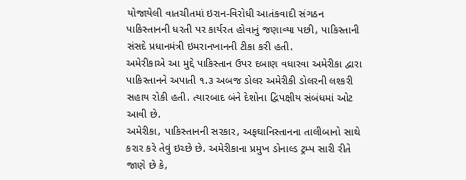યોજાયેલી વાતચીતમાં ઇરાન-વિરોધી આતંકવાદી સંગઠન પાકિસ્તાનની ધરતી પર કાર્યરત હોવાનું જણાવ્યા પછી, પાકિસ્તાની સંસદે પ્રધાનમંત્રી ઇમરાનખાનની ટીકા કરી હતી.
અમેરીકાએ આ મુદ્દે પાકિસ્તાન ઉપર દબાણ વધારવા અમેરીકા દ્વારા પાકિસ્તાનને અપાતી ૧.૩ અબજ ડોલર અમેરીકી ડોલરની લશ્કરી સહાય રોકી હતી. ત્યારબાદ બંને દેશોના દ્વિપક્ષીય સંબંધમાં ઓટ આવી છે.
અમેરીકા, પાકિસ્તાનની સરકાર, અફઘાનિસ્તાનના તાલીબાનો સાથે કરાર કરે તેવું ઇચ્છે છે. અમેરીકાના પ્રમુખ ડોનાલ્ડ ટ્રમ્પ સારી રીતે જાણે છે કે,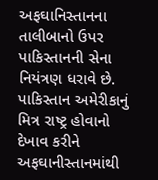અફઘાનિસ્તાનના તાલીબાનો ઉપર પાકિસ્તાનની સેના નિયંત્રણ ધરાવે છે.
પાકિસ્તાન અમેરીકાનું મિત્ર રાષ્ટ્ર હોવાનો દેખાવ કરીને અફઘાનીસ્તાનમાંથી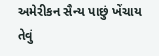અમેરીકન સૈન્ય પાછું ખેંચાય તેવું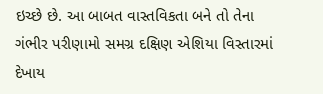ઇચ્છે છે. આ બાબત વાસ્તવિકતા બને તો તેના ગંભીર પરીણામો સમગ્ર દક્ષિણ એશિયા વિસ્તારમાં દેખાય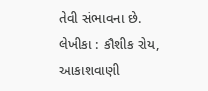તેવી સંભાવના છે.
લેખીકા : કૌશીક રોય, આકાશવાણી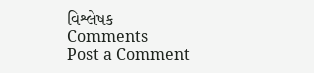વિશ્લેષક
Comments
Post a Comment